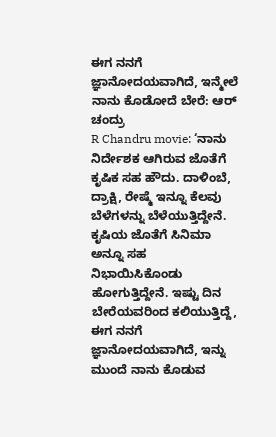ಈಗ ನನಗೆ ಜ್ಞಾನೋದಯವಾಗಿದೆ, ಇನ್ಮೇಲೆ ನಾನು ಕೊಡೋದೆ ಬೇರೆ: ಆರ್ ಚಂದ್ರು
R Chandru movie: ‘ನಾನು ನಿರ್ದೇಶಕ ಆಗಿರುವ ಜೊತೆಗೆ ಕೃಷಿಕ ಸಹ ಹೌದು. ದಾಳಿಂಬೆ, ದ್ರಾಕ್ಷಿ, ರೇಷ್ಮೆ ಇನ್ನೂ ಕೆಲವು ಬೆಳೆಗಳನ್ನು ಬೆಳೆಯುತ್ತಿದ್ದೇನೆ. ಕೃಷಿಯ ಜೊತೆಗೆ ಸಿನಿಮಾ ಅನ್ನೂ ಸಹ ನಿಭಾಯಿಸಿಕೊಂಡು ಹೋಗುತ್ತಿದ್ದೇನೆ. ಇಷ್ಟು ದಿನ ಬೇರೆಯವರಿಂದ ಕಲಿಯುತ್ತಿದ್ದೆ, ಈಗ ನನಗೆ ಜ್ಞಾನೋದಯವಾಗಿದೆ, ಇನ್ನು ಮುಂದೆ ನಾನು ಕೊಡುವ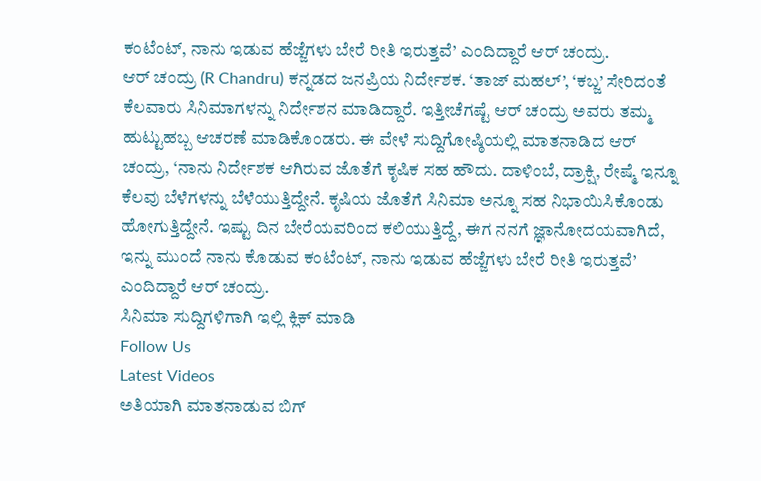ಕಂಟೆಂಟ್, ನಾನು ಇಡುವ ಹೆಜ್ಜೆಗಳು ಬೇರೆ ರೀತಿ ಇರುತ್ತವೆ’ ಎಂದಿದ್ದಾರೆ ಆರ್ ಚಂದ್ರು.
ಆರ್ ಚಂದ್ರು (R Chandru) ಕನ್ನಡದ ಜನಪ್ರಿಯ ನಿರ್ದೇಶಕ. ‘ತಾಜ್ ಮಹಲ್’, ‘ಕಬ್ಜ’ ಸೇರಿದಂತೆ ಕೆಲವಾರು ಸಿನಿಮಾಗಳನ್ನು ನಿರ್ದೇಶನ ಮಾಡಿದ್ದಾರೆ. ಇತ್ತೀಚೆಗಷ್ಟೆ ಆರ್ ಚಂದ್ರು ಅವರು ತಮ್ಮ ಹುಟ್ಟುಹಬ್ಬ ಆಚರಣೆ ಮಾಡಿಕೊಂಡರು. ಈ ವೇಳೆ ಸುದ್ದಿಗೋಷ್ಠಿಯಲ್ಲಿ ಮಾತನಾಡಿದ ಆರ್ ಚಂದ್ರು, ‘ನಾನು ನಿರ್ದೇಶಕ ಆಗಿರುವ ಜೊತೆಗೆ ಕೃಷಿಕ ಸಹ ಹೌದು. ದಾಳಿಂಬೆ, ದ್ರಾಕ್ಷಿ, ರೇಷ್ಮೆ ಇನ್ನೂ ಕೆಲವು ಬೆಳೆಗಳನ್ನು ಬೆಳೆಯುತ್ತಿದ್ದೇನೆ. ಕೃಷಿಯ ಜೊತೆಗೆ ಸಿನಿಮಾ ಅನ್ನೂ ಸಹ ನಿಭಾಯಿಸಿಕೊಂಡು ಹೋಗುತ್ತಿದ್ದೇನೆ. ಇಷ್ಟು ದಿನ ಬೇರೆಯವರಿಂದ ಕಲಿಯುತ್ತಿದ್ದೆ, ಈಗ ನನಗೆ ಜ್ಞಾನೋದಯವಾಗಿದೆ, ಇನ್ನು ಮುಂದೆ ನಾನು ಕೊಡುವ ಕಂಟೆಂಟ್, ನಾನು ಇಡುವ ಹೆಜ್ಜೆಗಳು ಬೇರೆ ರೀತಿ ಇರುತ್ತವೆ’ ಎಂದಿದ್ದಾರೆ ಆರ್ ಚಂದ್ರು.
ಸಿನಿಮಾ ಸುದ್ದಿಗಳಿಗಾಗಿ ಇಲ್ಲಿ ಕ್ಲಿಕ್ ಮಾಡಿ
Follow Us
Latest Videos
ಅತಿಯಾಗಿ ಮಾತನಾಡುವ ಬಿಗ್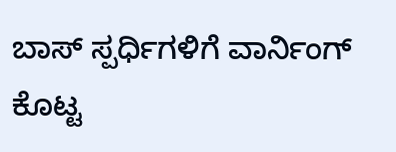ಬಾಸ್ ಸ್ಪರ್ಧಿಗಳಿಗೆ ವಾರ್ನಿಂಗ್ ಕೊಟ್ಟ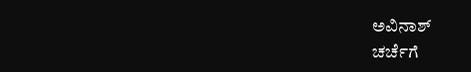ಅವಿನಾಶ್
ಚರ್ಚೆಗೆ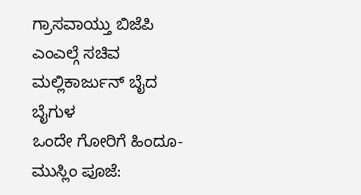ಗ್ರಾಸವಾಯ್ತು ಬಿಜೆಪಿ ಎಂಎಲ್ಗೆ ಸಚಿವ ಮಲ್ಲಿಕಾರ್ಜುನ್ ಬೈದ ಬೈಗುಳ
ಒಂದೇ ಗೋರಿಗೆ ಹಿಂದೂ-ಮುಸ್ಲಿಂ ಪೂಜೆ: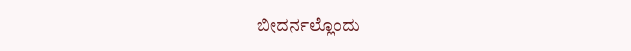ಬೀದರ್ನಲ್ಲೊಂದು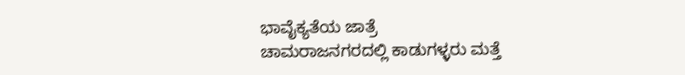ಭಾವೈಕ್ಯತೆಯ ಜಾತ್ರೆ
ಚಾಮರಾಜನಗರದಲ್ಲಿ ಕಾಡುಗಳ್ಳರು ಮತ್ತೆ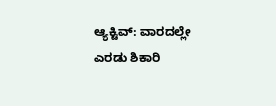ಆ್ಯಕ್ಟಿವ್: ವಾರದಲ್ಲೇ ಎರಡು ಶಿಕಾರಿ